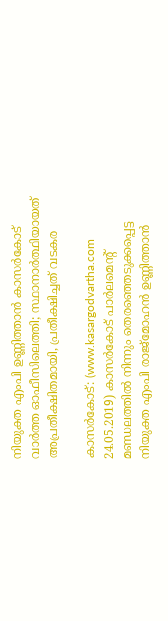നിയുക്ത എംപി ഉണ്ണിത്താന്‍ കാസര്‍കോട് വാര്‍ത്ത ഓഫീസിലെത്തി; സ്ഥാനാര്‍ത്ഥിയായത് അപ്രതീക്ഷിതമായി, പ്രതീക്ഷിച്ചത് വടകര

കാസര്‍കോട്: (www.kasargodvartha.com 24.05.2019) കാസര്‍കോട് പാര്‍ലമെന്റ് മണ്ഡലത്തില്‍ നിന്നും തെരഞ്ഞെടുക്കപ്പെട്ട നിയുക്ത എംപി രാജ്‌മോഹന്‍ ഉണ്ണിത്താന്‍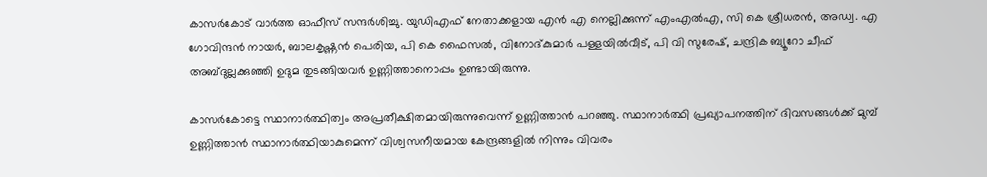കാസര്‍കോട് വാര്‍ത്ത ഓഫീസ് സന്ദര്‍ശിച്ചു. യുഡിഎഫ് നേതാക്കളായ എന്‍ എ നെല്ലിക്കുന്ന് എംഎല്‍എ, സി കെ ശ്രീധരന്‍, അഡ്വ. എ ഗോവിന്ദന്‍ നായര്‍, ബാലകൃഷ്ണന്‍ പെരിയ, പി കെ ഫൈസല്‍, വിനോദ്കുമാര്‍ പള്ളയില്‍വീട്, പി വി സുരേഷ്, ചന്ദ്രിക ബ്യൂറോ ചീഫ് അബ്ദുല്ലക്കുഞ്ഞി ഉദുമ തുടങ്ങിയവര്‍ ഉണ്ണിത്താനൊപ്പം ഉണ്ടായിരുന്നു.

കാസര്‍കോട്ടെ സ്ഥാനാര്‍ത്ഥിത്വം അപ്രതീക്ഷിതമായിരുന്നുവെന്ന് ഉണ്ണിത്താന്‍ പറഞ്ഞു. സ്ഥാനാര്‍ത്ഥി പ്രഖ്യാപനത്തിന് ദിവസങ്ങള്‍ക്ക് മുമ്പ് ഉണ്ണിത്താന്‍ സ്ഥാനാര്‍ത്ഥിയാകുമെന്ന് വിശ്വസനീയമായ കേന്ദ്രങ്ങളില്‍ നിന്നും വിവരം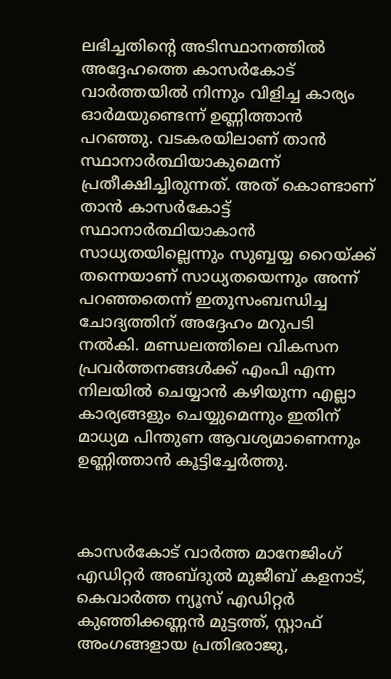ലഭിച്ചതിന്റെ അടിസ്ഥാനത്തില്‍ അദ്ദേഹത്തെ കാസര്‍കോട് വാര്‍ത്തയില്‍ നിന്നും വിളിച്ച കാര്യം ഓര്‍മയുണ്ടെന്ന് ഉണ്ണിത്താന്‍ പറഞ്ഞു. വടകരയിലാണ് താന്‍ സ്ഥാനാര്‍ത്ഥിയാകുമെന്ന് പ്രതീക്ഷിച്ചിരുന്നത്. അത് കൊണ്ടാണ് താന്‍ കാസര്‍കോട്ട് സ്ഥാനാര്‍ത്ഥിയാകാന്‍ സാധ്യതയില്ലെന്നും സുബ്ബയ്യ റൈയ്ക്ക് തന്നെയാണ് സാധ്യതയെന്നും അന്ന് പറഞ്ഞതെന്ന് ഇതുസംബന്ധിച്ച ചോദ്യത്തിന് അദ്ദേഹം മറുപടി നല്‍കി. മണ്ഡലത്തിലെ വികസന പ്രവര്‍ത്തനങ്ങള്‍ക്ക് എംപി എന്ന നിലയില്‍ ചെയ്യാന്‍ കഴിയുന്ന എല്ലാ കാര്യങ്ങളും ചെയ്യുമെന്നും ഇതിന് മാധ്യമ പിന്തുണ ആവശ്യമാണെന്നും ഉണ്ണിത്താന്‍ കൂട്ടിച്ചേര്‍ത്തു.



കാസര്‍കോട് വാര്‍ത്ത മാനേജിംഗ് എഡിറ്റര്‍ അബ്ദുല്‍ മുജീബ് കളനാട്, കെവാര്‍ത്ത ന്യൂസ് എഡിറ്റര്‍ കുഞ്ഞിക്കണ്ണന്‍ മുട്ടത്ത്, സ്റ്റാഫ് അംഗങ്ങളായ പ്രതിഭരാജു,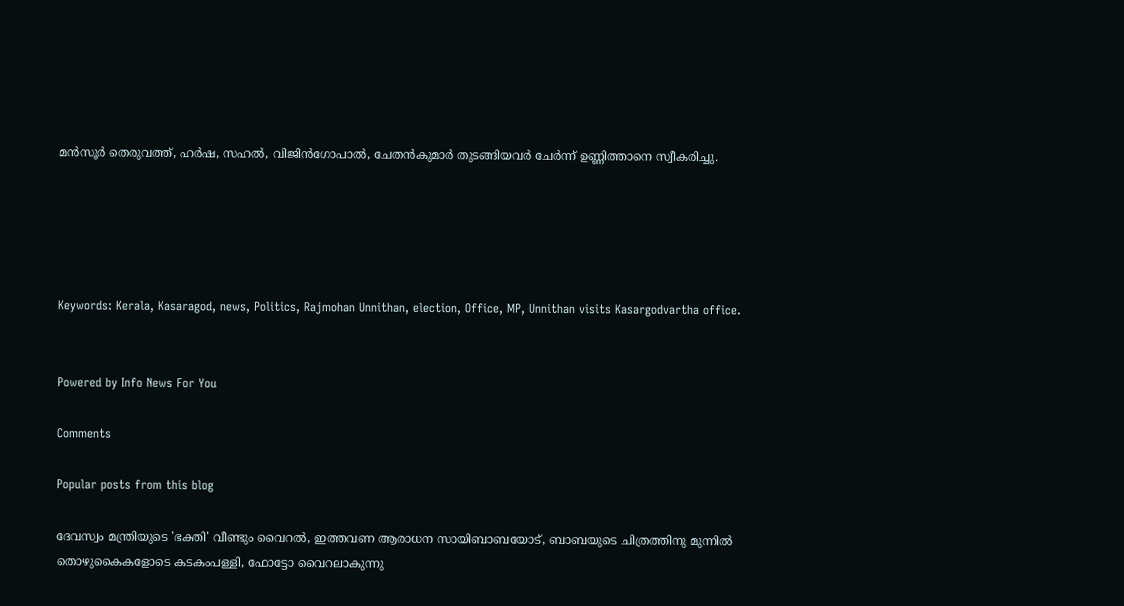മന്‍സൂര്‍ തെരുവത്ത്, ഹര്‍ഷ, സഹല്‍, വിജിന്‍ഗോപാല്‍, ചേതന്‍കുമാര്‍ തുടങ്ങിയവര്‍ ചേര്‍ന്ന് ഉണ്ണിത്താനെ സ്വീകരിച്ചു.





Keywords: Kerala, Kasaragod, news, Politics, Rajmohan Unnithan, election, Office, MP, Unnithan visits Kasargodvartha office.


Powered by Info News For You

Comments

Popular posts from this blog

ദേവസ്വം മന്ത്രിയുടെ 'ഭക്തി' വീണ്ടും വൈറല്‍, ഇത്തവണ ആരാധന സായിബാബയോട്, ബാബയുടെ ചിത്രത്തിനു മുന്നില്‍ തൊഴുകൈകളോടെ കടകംപള്ളി, ഫോട്ടോ വൈറലാകുന്നു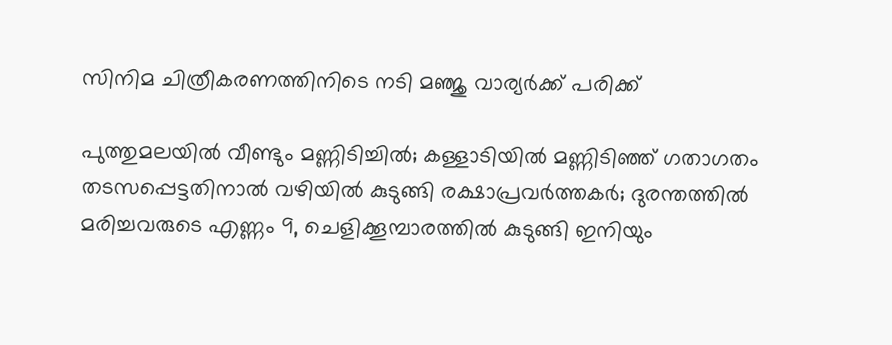സിനിമ ചിത്രീകരണത്തിനിടെ നടി മഞ്ജു വാര്യര്‍ക്ക് പരിക്ക്

പുത്തുമലയില്‍ വീണ്ടും മണ്ണിടിച്ചില്‍; കള്ളാടിയില്‍ മണ്ണിടിഞ്ഞ് ഗതാഗതം തടസപ്പെട്ടതിനാല്‍ വഴിയില്‍ കുടുങ്ങി രക്ഷാപ്രവര്‍ത്തകര്‍; ദുരന്തത്തില്‍ മരിച്ചവരുടെ എണ്ണം 9, ചെളിക്കൂമ്പാരത്തില്‍ കുടുങ്ങി ഇനിയും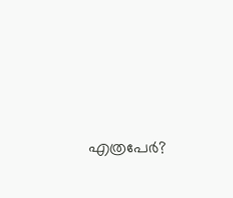എത്രപേര്‍?